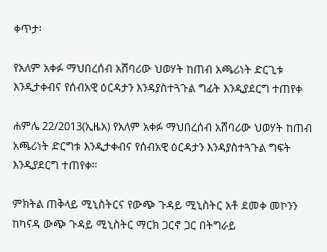ቀጥታ፡

የአለም አቀፉ ማህበረሰብ አሸባሪው ህወሃት ከጠብ አጫሪነት ድርጊቱ እንዲታቀብና የሰብአዊ ዕርዳታን እንዳያስተጓጉል ግፊት እንዲያደርግ ተጠየቀ

ሐምሌ 22/2013(ኢዜአ) የአለም አቀፉ ማህበረሰብ አሸባሪው ህወሃት ከጠብ አጫሪነት ድርግቱ እንዲታቀብና የሰብአዊ ዕርዳታን እንዳያስተጓጉል ግፍት እንዲያደርግ ተጠየቀ።

ምክትል ጠቅላይ ሚኒስትርና የውጭ ጉዳይ ሚኒስትር አቶ ደመቀ መኮንን ከካናዳ ውጭ ጉዳይ ሚኒስትር ማርክ ጋርኖ ጋር በትግራይ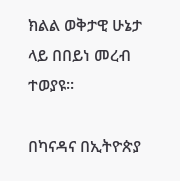ክልል ወቅታዊ ሁኔታ ላይ በበይነ መረብ ተወያዩ፡፡

በካናዳና በኢትዮጵያ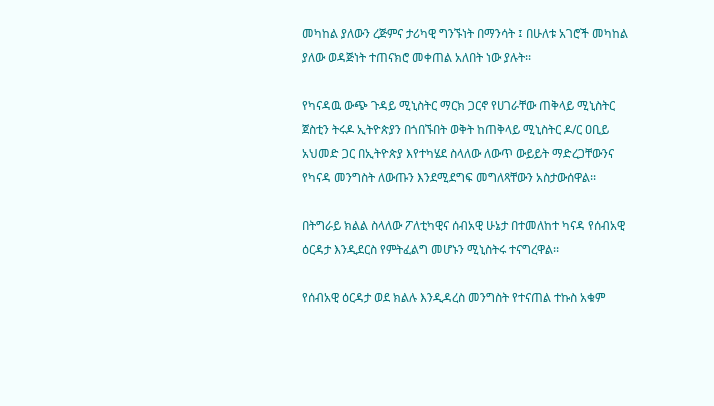መካከል ያለውን ረጅምና ታሪካዊ ግንኙነት በማንሳት ፤ በሁለቱ አገሮች መካከል ያለው ወዳጅነት ተጠናክሮ መቀጠል አለበት ነው ያሉት፡፡

የካናዳዉ ውጭ ጉዳይ ሚኒስትር ማርክ ጋርኖ የሀገራቸው ጠቅላይ ሚኒስትር ጀስቲን ትሩዶ ኢትዮጵያን በጎበኙበት ወቅት ከጠቅላይ ሚኒስትር ዶ/ር ዐቢይ አህመድ ጋር በኢትዮጵያ እየተካሄደ ስላለው ለውጥ ውይይት ማድረጋቸውንና የካናዳ መንግስት ለውጡን እንደሚደግፍ መግለጻቸውን አስታውሰዋል፡፡

በትግራይ ክልል ስላለው ፖለቲካዊና ሰብአዊ ሁኔታ በተመለከተ ካናዳ የሰብአዊ ዕርዳታ እንዲደርስ የምትፈልግ መሆኑን ሚኒስትሩ ተናግረዋል፡፡

የሰብአዊ ዕርዳታ ወደ ክልሉ እንዲዳረስ መንግስት የተናጠል ተኩስ አቁም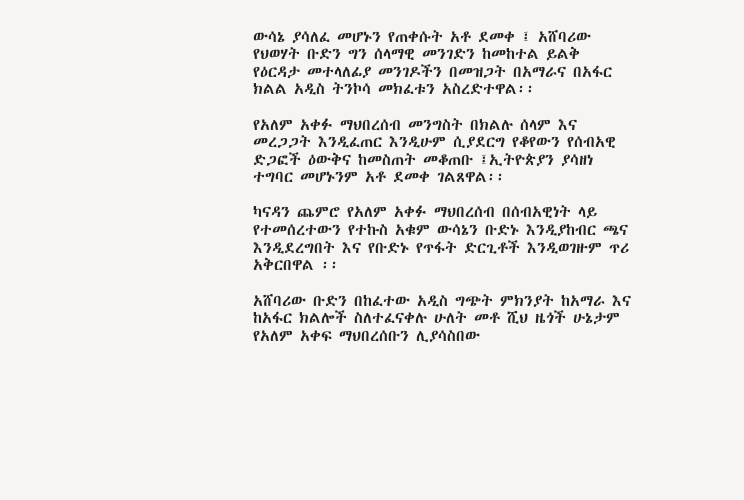ውሳኔ ያሳለፈ መሆኑን የጠቀሱት አቶ ደመቀ ፤ አሸባሪው የህወሃት ቡድን ግን ሰላማዊ መንገድን ከመከተል ይልቅ የዕርዳታ መተላለፊያ መንገዶችን በመዝጋት በአማራና በአፋር ክልል አዲስ ትንኮሳ መክፈቱን አስረድተዋል፡፡

የአለም አቀፉ ማህበረሰብ መንግስት በክልሉ ሰላም እና መረጋጋት እንዲፈጠር እንዲሁም ሲያደርግ የቆየውን የሰብአዊ ድጋፎች ዕውቅና ከመስጠት መቆጠቡ ፤ኢትዮጵያን ያሳዘነ ተግባር መሆኑንም አቶ ደመቀ ገልጸዋል፡፡

ካናዳን ጨምሮ የአለም አቀፉ ማህበረሰብ በሰብአዊነት ላይ የተመሰረተውን የተኩስ አቁም ውሳኔን ቡድኑ እንዲያከብር ጫና እንዲደረግበት እና የቡድኑ የጥፋት ድርጊቶች እንዲወገዙም ጥሪ አቅርበዋል ፡፡

አሸባሪው ቡድን በከፈተው አዲስ ግጭት ምክንያት ከአማራ እና ከአፋር ክልሎች ስለተፈናቀሉ ሁለት መቶ ሺህ ዜጎች ሁኔታም የአለም አቀፍ ማህበረሰቡን ሊያሳስበው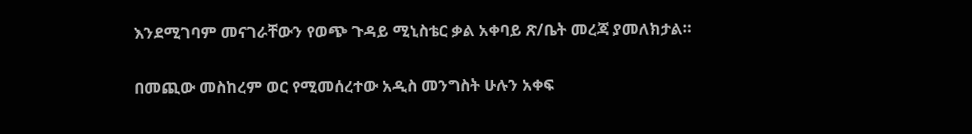እንደሚገባም መናገራቸውን የወጭ ጉዳይ ሚኒስቴር ቃል አቀባይ ጽ/ቤት መረጃ ያመለክታል።

በመጪው መስከረም ወር የሚመሰረተው አዲስ መንግስት ሁሉን አቀፍ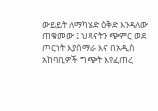ውይይት ለማካሄድ ዕቅድ እንዳለው ጠቁመው ፤ ህጻናትን ጭምር ወደ ጦርነት እያሰማራ እና በአዲስ አከባቢዎች ግጭት እየፈጠረ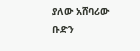ያለው አሸባሪው ቡድን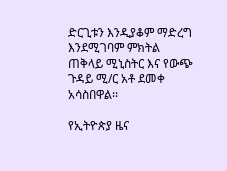ድርጊቱን እንዲያቆም ማድረግ እንደሚገባም ምክትል ጠቅላይ ሚኒስትር እና የውጭ ጉዳይ ሚ/ር አቶ ደመቀ አሳስበዋል፡፡

የኢትዮጵያ ዜና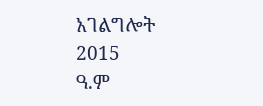አገልግሎት
2015
ዓ.ም